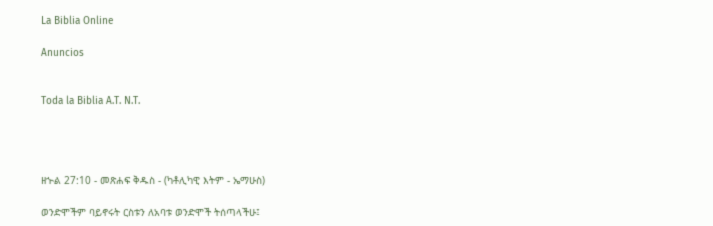La Biblia Online

Anuncios


Toda la Biblia A.T. N.T.




ዘኍል 27:10 - መጽሐፍ ቅዱስ - (ካቶሊካዊ እትም - ኤማሁስ)

ወንድሞችም ባይኖሩት ርስቱን ለአባቱ ወንድሞች ትሰጣላችሁ፤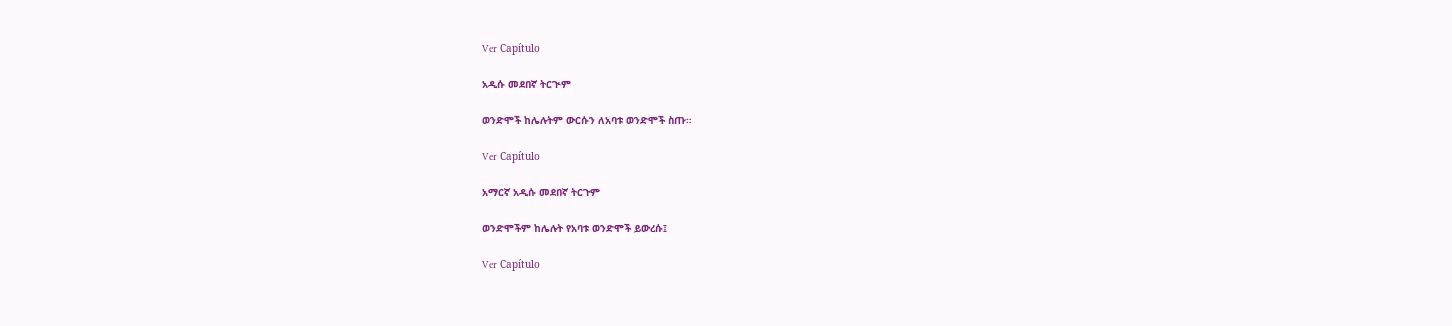Ver Capítulo

አዲሱ መደበኛ ትርጒም

ወንድሞች ከሌሉትም ውርሱን ለአባቱ ወንድሞች ስጡ።

Ver Capítulo

አማርኛ አዲሱ መደበኛ ትርጉም

ወንድሞችም ከሌሉት የአባቱ ወንድሞች ይውረሱ፤

Ver Capítulo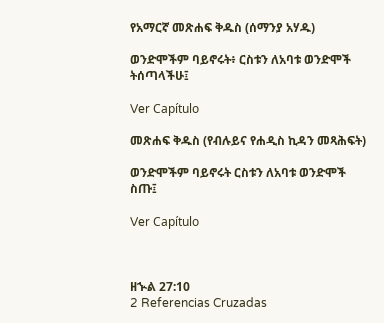የአማርኛ መጽሐፍ ቅዱስ (ሰማንያ አሃዱ)

ወንድሞችም ባይኖሩት፥ ርስቱን ለአባቱ ወንድሞች ትሰጣላችሁ፤

Ver Capítulo

መጽሐፍ ቅዱስ (የብሉይና የሐዲስ ኪዳን መጻሕፍት)

ወንድሞችም ባይኖሩት ርስቱን ለአባቱ ወንድሞች ስጡ፤

Ver Capítulo



ዘኍል 27:10
2 Referencias Cruzadas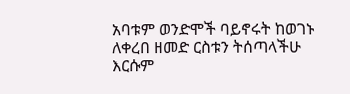አባቱም ወንድሞች ባይኖሩት ከወገኑ ለቀረበ ዘመድ ርስቱን ትሰጣላችሁ እርሱም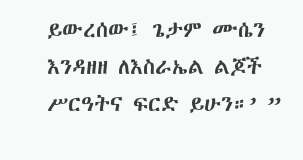ይውረሰው፤ ጌታም ሙሴን እንዳዘዘ ለእስራኤል ልጆች ሥርዓትና ፍርድ ይሁን።’ ”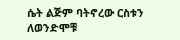ሴት ልጅም ባትኖረው ርስቱን ለወንድሞቹ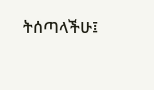ትሰጣላችሁ፤